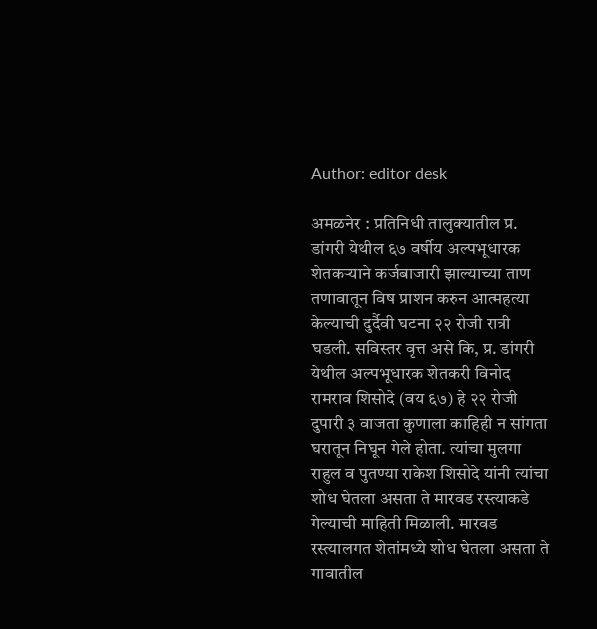Author: editor desk

अमळनेर : प्रतिनिधी तालुक्यातील प्र. डांगरी येथील ६७ वर्षीय अल्पभूधारक शेतकऱ्याने कर्जबाजारी झाल्याच्या ताण तणावातून विष प्राशन करुन आत्महत्या केल्याची दुर्दैवी घटना २२ रोजी रात्री घडली. सविस्तर वृत्त असे कि, प्र. डांगरी येथील अल्पभूधारक शेतकरी विनोद रामराव शिसोदे (वय ६७) हे २२ रोजी दुपारी ३ वाजता कुणाला काहिही न सांगता घरातून निघून गेले होता. त्यांचा मुलगा राहुल व पुतण्या राकेश शिसोदे यांनी त्यांचा शोध घेतला असता ते मारवड रस्त्याकडे गेल्याची माहिती मिळाली. मारवड रस्त्यालगत शेतांमध्ये शोध घेतला असता ते गावातील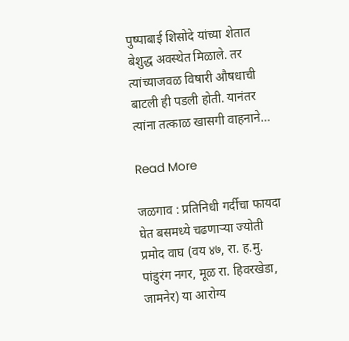पुष्पाबाई शिसोदे यांच्या शेतात बेशुद्ध अवस्थेत मिळाले. तर त्यांच्याजवळ विषारी औषधाची बाटली ही पडली होती. यानंतर त्यांना तत्काळ खासगी वाहनाने…

Read More

जळगाव : प्रतिनिधी गर्दीचा फायदा घेत बसमध्ये चढणाऱ्या ज्योती प्रमोद वाघ (वय ४७, रा. ह.मु. पांडुरंग नगर, मूळ रा. हिवरखेडा, जामनेर) या आरोग्य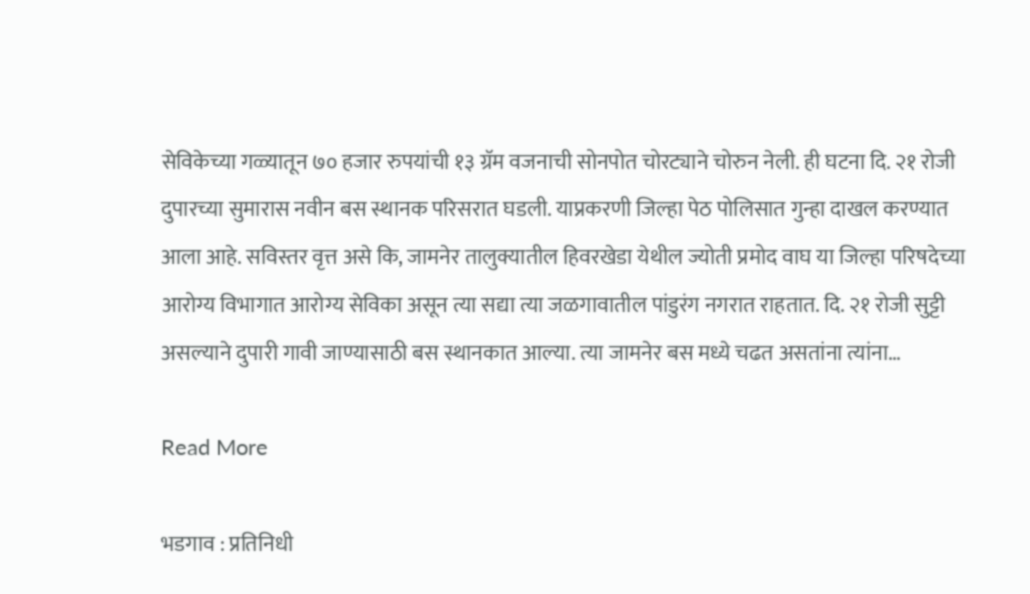सेविकेच्या गळ्यातून ७० हजार रुपयांची १३ ग्रॅम वजनाची सोनपोत चोरट्याने चोरुन नेली. ही घटना दि. २१ रोजी दुपारच्या सुमारास नवीन बस स्थानक परिसरात घडली. याप्रकरणी जिल्हा पेठ पोलिसात गुन्हा दाखल करण्यात आला आहे. सविस्तर वृत्त असे कि, जामनेर तालुक्यातील हिवरखेडा येथील ज्योती प्रमोद वाघ या जिल्हा परिषदेच्या आरोग्य विभागात आरोग्य सेविका असून त्या सद्या त्या जळगावातील पांडुरंग नगरात राहतात. दि. २१ रोजी सुट्टी असल्याने दुपारी गावी जाण्यासाठी बस स्थानकात आल्या. त्या जामनेर बस मध्ये चढत असतांना त्यांना…

Read More

भडगाव : प्रतिनिधी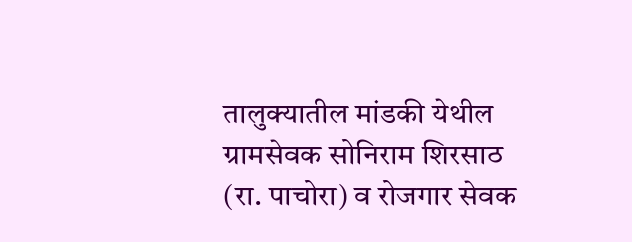तालुक्यातील मांडकी येथील ग्रामसेवक सोनिराम शिरसाठ (रा. पाचोरा) व रोजगार सेवक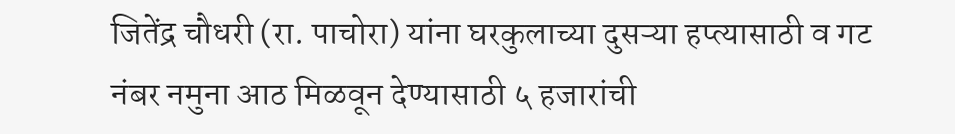जितेंद्र चौधरी (रा. पाचोरा) यांना घरकुलाच्या दुसऱ्या हप्त्यासाठी व गट नंबर नमुना आठ मिळवून देण्यासाठी ५ हजारांची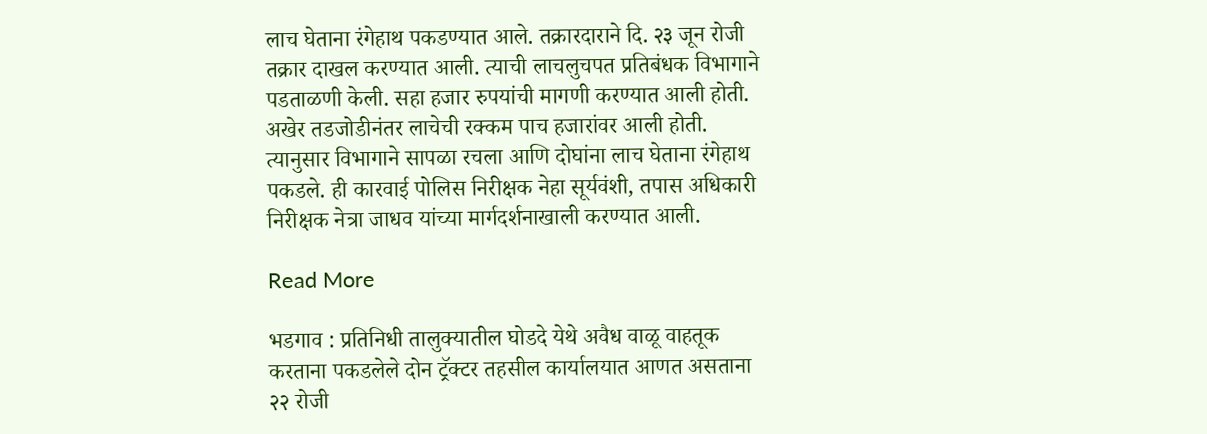लाच घेताना रंगेहाथ पकडण्यात आले. तक्रारदाराने दि. २३ जून रोजी तक्रार दाखल करण्यात आली. त्याची लाचलुचपत प्रतिबंधक विभागाने  पडताळणी केली. सहा हजार रुपयांची मागणी करण्यात आली होती. अखेर तडजोडीनंतर लाचेची रक्कम पाच हजारांवर आली होती. त्यानुसार विभागाने सापळा रचला आणि दोघांना लाच घेताना रंगेहाथ पकडले. ही कारवाई पोलिस निरीक्षक नेहा सूर्यवंशी, तपास अधिकारी निरीक्षक नेत्रा जाधव यांच्या मार्गदर्शनाखाली करण्यात आली.

Read More

भडगाव : प्रतिनिधी तालुक्यातील घोडदे येथे अवैध वाळू वाहतूक करताना पकडलेले दोन ट्रॅक्टर तहसील कार्यालयात आणत असताना २२ रोजी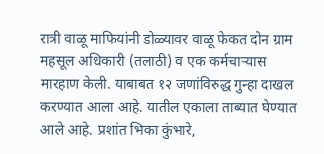रात्री वाळू माफियांनी डोळ्यावर वाळू फेकत दोन ग्राम महसूल अधिकारी (तलाठी) व एक कर्मचाऱ्यास मारहाण केली. याबाबत १२ जणांविरुद्ध गुन्हा दाखल करण्यात आला आहे. यातील एकाला ताब्यात घेण्यात आले आहे. प्रशांत भिका कुंभारे,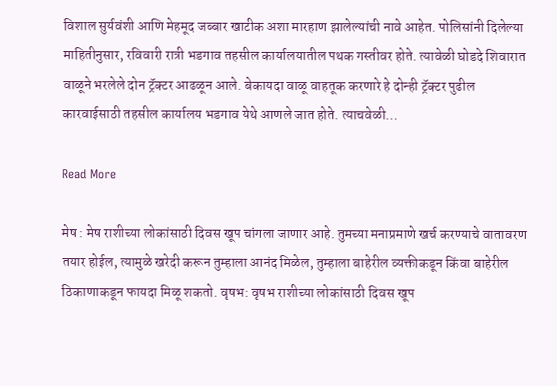विशाल सुर्यवंशी आणि मेहमूद जब्बार खाटीक अशा मारहाण झालेल्यांची नावे आहेत. पोलिसांनी दिलेल्या माहितीनुसार, रविवारी रात्री भडगाव तहसील कार्यालयातील पथक गस्तीवर होते. त्यावेळी घोडदे शिवारात वाळूने भरलेले दोन ट्रॅक्टर आढळून आले. बेकायदा वाळू वाहतूक करणारे हे दोन्ही ट्रॅक्टर पुढील कारवाईसाठी तहसील कार्यालय भडगाव येथे आणले जात होते. त्याचवेळी…

Read More

मेष : मेष राशीच्या लोकांसाठी दिवस खूप चांगला जाणार आहे. तुमच्या मनाप्रमाणे खर्च करण्याचे वातावरण तयार होईल, त्यामुळे खरेदी करून तुम्हाला आनंद मिळेल, तुम्हाला बाहेरील व्यक्तीकडून किंवा बाहेरील ठिकाणाकडून फायदा मिळू शकतो. वृषभ: वृषभ राशीच्या लोकांसाठी दिवस खूप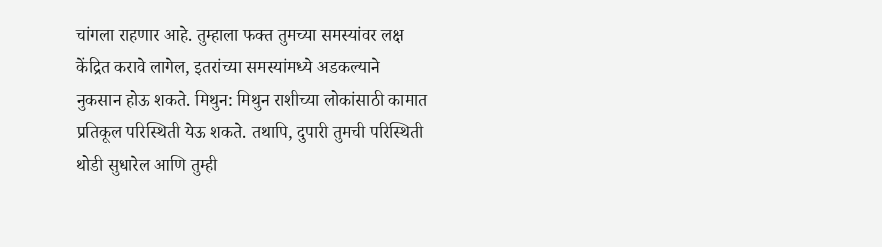चांगला राहणार आहे. तुम्हाला फक्त तुमच्या समस्यांवर लक्ष केंद्रित करावे लागेल, इतरांच्या समस्यांमध्ये अडकल्याने नुकसान होऊ शकते. मिथुन: मिथुन राशीच्या लोकांसाठी कामात प्रतिकूल परिस्थिती येऊ शकते. तथापि, दुपारी तुमची परिस्थिती थोडी सुधारेल आणि तुम्ही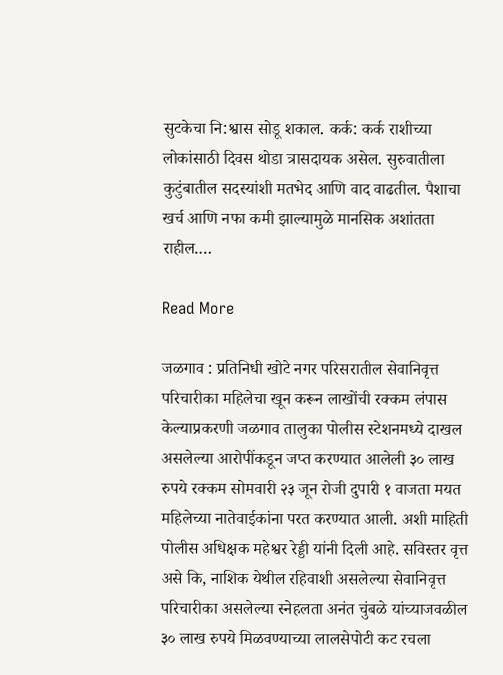सुटकेचा नि:श्वास सोडू शकाल. कर्क: कर्क राशीच्या लोकांसाठी दिवस थोडा त्रासदायक असेल. सुरुवातीला कुटुंबातील सदस्यांशी मतभेद आणि वाद वाढतील. पैशाचा खर्च आणि नफा कमी झाल्यामुळे मानसिक अशांतता राहील.…

Read More

जळगाव : प्रतिनिधी खोटे नगर परिसरातील सेवानिवृत्त परिचारीका महिलेचा खून करून लाखोंची रक्कम लंपास केल्याप्रकरणी जळगाव तालुका पोलीस स्टेशनमध्ये दाखल असलेल्या आरोपींकडून जप्त करण्यात आलेली ३० लाख रुपये रक्कम सोमवारी २३ जून रोजी दुपारी १ वाजता मयत महिलेच्या नातेवाईकांना परत करण्यात आली. अशी माहिती पोलीस अधिक्षक महेश्वर रेड्डी यांनी दिली आहे. सविस्तर वृत्त असे कि, नाशिक येथील रहिवाशी असलेल्या सेवानिवृत्त परिचारीका असलेल्या स्नेहलता अनंत चुंबळे यांच्याजवळील ३० लाख रुपये मिळवण्याच्या लालसेपोटी कट रचला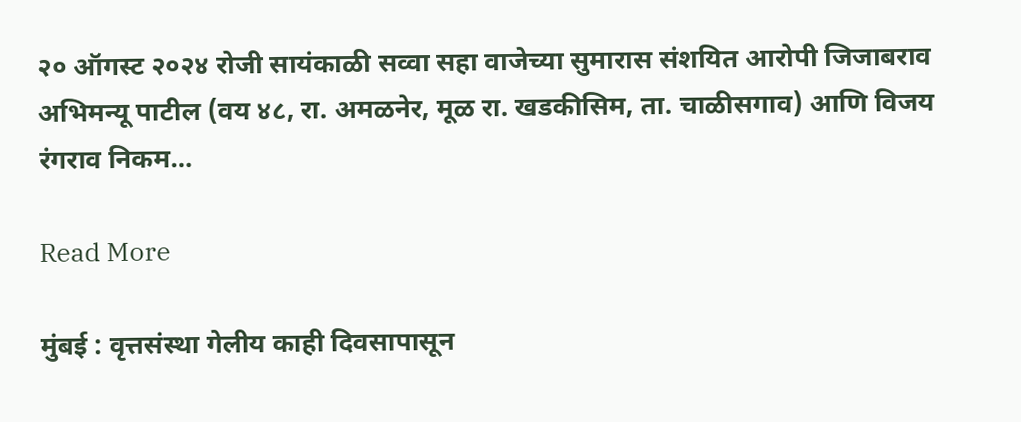२० ऑगस्ट २०२४ रोजी सायंकाळी सव्वा सहा वाजेच्या सुमारास संशयित आरोपी जिजाबराव अभिमन्यू पाटील (वय ४८, रा. अमळनेर, मूळ रा. खडकीसिम, ता. चाळीसगाव) आणि विजय रंगराव निकम…

Read More

मुंबई : वृत्तसंस्था गेलीय काही दिवसापासून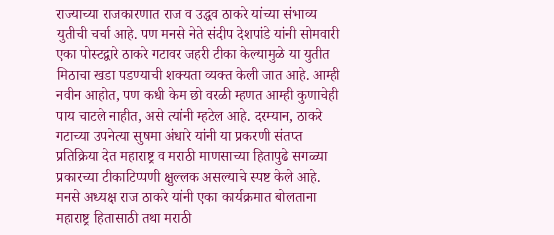राज्याच्या राजकारणात राज व उद्धव ठाकरे यांच्या संभाव्य युतीची चर्चा आहे. पण मनसे नेते संदीप देशपांडे यांनी सोमवारी एका पोस्टद्वारे ठाकरे गटावर जहरी टीका केल्यामुळे या युतीत मिठाचा खडा पडण्याची शक्यता व्यक्त केली जात आहे. आम्ही नवीन आहोत, पण कधी केम छो वरळी म्हणत आम्ही कुणाचेही पाय चाटले नाहीत, असे त्यांनी म्हटेल आहे. दरम्यान, ठाकरे गटाच्या उपनेत्या सुषमा अंधारे यांनी या प्रकरणी संतप्त प्रतिक्रिया देत महाराष्ट्र व मराठी माणसाच्या हितापुढे सगळ्या प्रकारच्या टीकाटिप्पणी क्षुल्लक असल्याचे स्पष्ट केले आहे. मनसे अध्यक्ष राज ठाकरे यांनी एका कार्यक्रमात बोलताना महाराष्ट्र हितासाठी तथा मराठी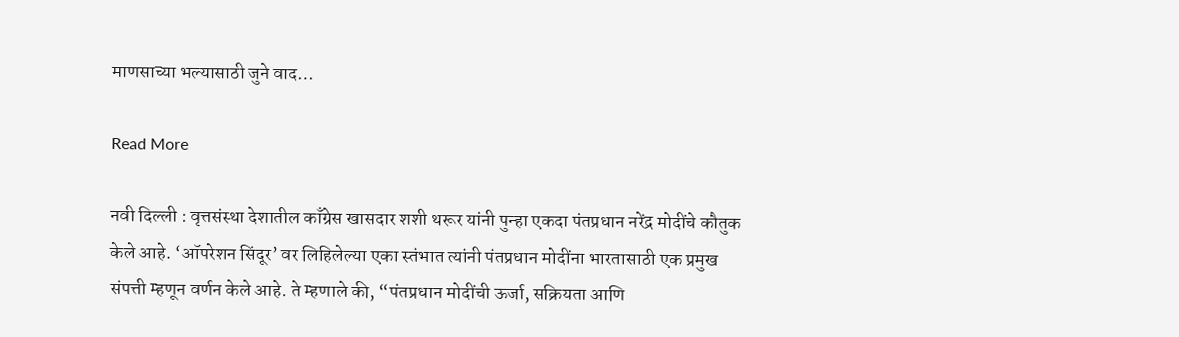माणसाच्या भल्यासाठी जुने वाद…

Read More

नवी दिल्ली : वृत्तसंस्था देशातील काँग्रेस खासदार शशी थरूर यांनी पुन्हा एकदा पंतप्रधान नरेंद्र मोदींचे कौतुक केले आहे. ‘ऑपरेशन सिंदूर’ वर लिहिलेल्या एका स्तंभात त्यांनी पंतप्रधान मोदींना भारतासाठी एक प्रमुख संपत्ती म्हणून वर्णन केले आहे. ते म्हणाले की, “पंतप्रधान मोदींची ऊर्जा, सक्रियता आणि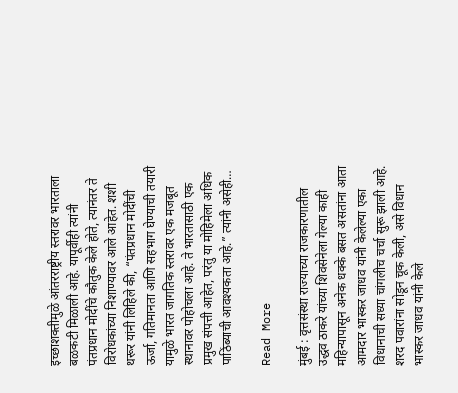इच्छाशक्तीमुळे आंतरराष्ट्रीय स्तरावर भारताला बळकटी मिळाली आहे. यापूर्वीही त्यांनी पंतप्रधान मोदींचे कौतुक केले होते, त्यानंतर ते विरोधकांच्या निशाण्यावर आले आहेत. शशी थरूर यांनी लिहिले की, “पंतप्रधान मोदींची ऊर्जा, गतिमानता आणि सहभाग घेण्याची तयारी यामुळे भारत जागतिक स्तरावर एक मजबूत स्थानावर पोहोचला आहे. ते भारतासाठी एक प्रमुख संपत्ती आहेत, परंतु या मोहिमेला अधिक पाठिंब्याची आवश्यकता आहे.” त्यांनी असेही…

Read More

मुंबई : वृत्तसंस्था राज्याच्या राजकारणातील उद्धव ठाकरे यांच्या शिवसेनेला गेल्या काही महिन्यापासून अनेक धक्के बसत असतांना आता आमदार भास्कर जाधव यांनी केलेल्या एका विधानाची सध्या चांगलीच चर्चा सुरू झाली आहे. शरद पवारांना सोडून चूक केली, असे विधान भास्कर जाधव यांनी केले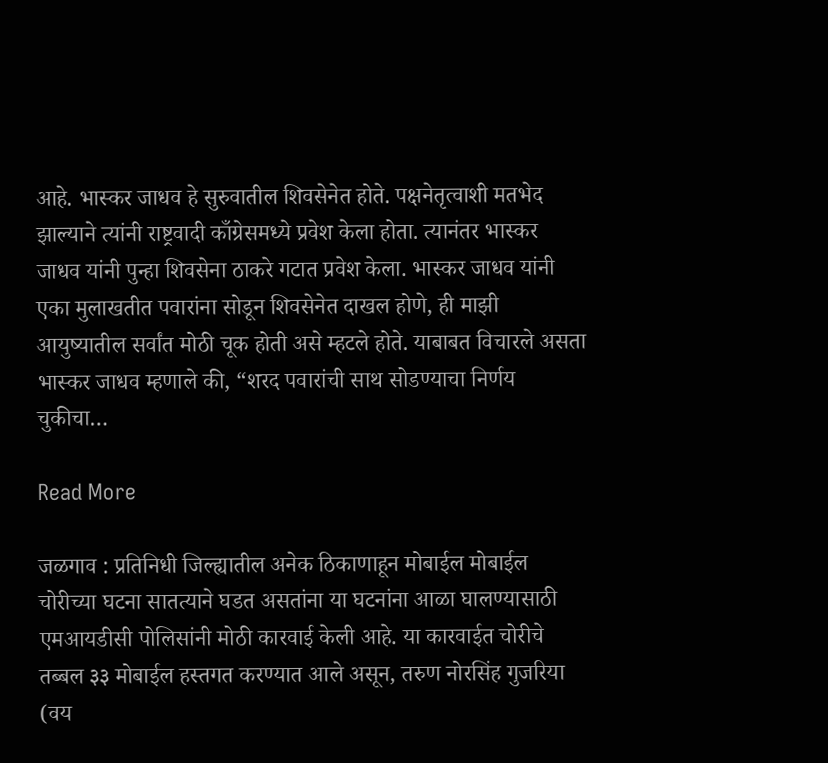आहे. भास्कर जाधव हे सुरुवातील शिवसेनेत होते. पक्षनेतृत्वाशी मतभेद झाल्याने त्यांनी राष्ट्रवादी काँग्रेसमध्ये प्रवेश केला होता. त्यानंतर भास्कर जाधव यांनी पुन्हा शिवसेना ठाकरे गटात प्रवेश केला. भास्कर जाधव यांनी एका मुलाखतीत पवारांना सोडून शिवसेनेत दाखल होणे, ही माझी आयुष्यातील सर्वांत मोठी चूक होती असे म्हटले होते. याबाबत विचारले असता भास्कर जाधव म्हणाले की, “शरद पवारांची साथ सोडण्याचा निर्णय चुकीचा…

Read More

जळगाव : प्रतिनिधी जिल्ह्यातील अनेक ठिकाणाहून मोबाईल मोबाईल चोरीच्या घटना सातत्याने घडत असतांना या घटनांना आळा घालण्यासाठी एमआयडीसी पोलिसांनी मोठी कारवाई केली आहे. या कारवाईत चोरीचे तब्बल ३३ मोबाईल हस्तगत करण्यात आले असून, तरुण नोरसिंह गुजरिया (वय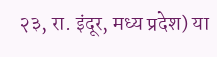२३, रा. इंदूर, मध्य प्रदेश) या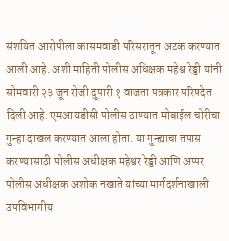संशयित आरोपीला कासमवाडी परिसरातून अटक करण्यात आली आहे. अशी माहिती पोलीस अधिक्षक महेश्व रेड्डी यांनी सोमवारी २३ जून रोजी दुपारी १ वाजता पत्रकार परिषदेत दिली आहे. एमआयडीसी पोलीस ठाण्यात मोबाईल चोरीचा गुन्हा दाखल करण्यात आला होता. या गुन्ह्याचा तपास करण्यासाठी पोलीस अधीक्षक महेश्वर रेड्डी आणि अप्पर पोलीस अधीक्षक अशोक नखाते यांच्या मार्गदर्शनाखाली उपविभागीय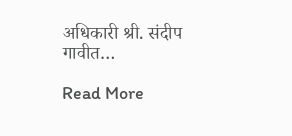अधिकारी श्री. संदीप गावीत…

Read More